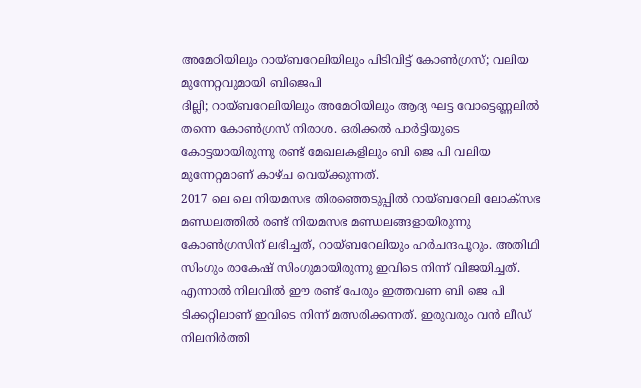അമേഠിയിലും റായ്ബറേലിയിലും പിടിവിട്ട് കോൺഗ്രസ്; വലിയ മുന്നേറ്റവുമായി ബിജെപി
ദില്ലി; റായ്ബറേലിയിലും അമേഠിയിലും ആദ്യ ഘട്ട വോട്ടെണ്ണലിൽ തന്നെ കോൺഗ്രസ് നിരാശ. ഒരിക്കൽ പാർട്ടിയുടെ കോട്ടയായിരുന്നു രണ്ട് മേഖലകളിലും ബി ജെ പി വലിയ മുന്നേറ്റമാണ് കാഴ്ച വെയ്ക്കുന്നത്.
2017 ലെ ലെ നിയമസഭ തിരഞ്ഞെടുപ്പിൽ റായ്ബറേലി ലോക്സഭ മണ്ഡലത്തിൽ രണ്ട് നിയമസഭ മണ്ഡലങ്ങളായിരുന്നു കോൺഗ്രസിന് ലഭിച്ചത്, റായ്ബറേലിയും ഹർചന്ദപൂറും. അതിഥി സിംഗും രാകേഷ് സിംഗുമായിരുന്നു ഇവിടെ നിന്ന് വിജയിച്ചത്. എന്നാൽ നിലവിൽ ഈ രണ്ട് പേരും ഇത്തവണ ബി ജെ പി ടിക്കറ്റിലാണ് ഇവിടെ നിന്ന് മത്സരിക്കന്നത്. ഇരുവരും വൻ ലീഡ് നിലനിർത്തി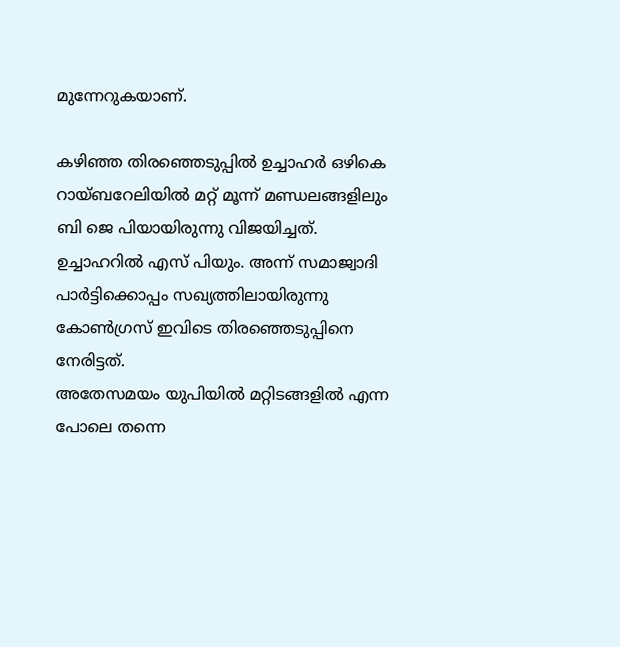മുന്നേറുകയാണ്.

കഴിഞ്ഞ തിരഞ്ഞെടുപ്പിൽ ഉച്ചാഹർ ഒഴികെ റായ്ബറേലിയിൽ മറ്റ് മൂന്ന് മണ്ഡലങ്ങളിലും ബി ജെ പിയായിരുന്നു വിജയിച്ചത്. ഉച്ചാഹറിൽ എസ് പിയും. അന്ന് സമാജ്വാദി പാർട്ടിക്കൊപ്പം സഖ്യത്തിലായിരുന്നു കോൺഗ്രസ് ഇവിടെ തിരഞ്ഞെടുപ്പിനെ നേരിട്ടത്.
അതേസമയം യുപിയിൽ മറ്റിടങ്ങളിൽ എന്ന പോലെ തന്നെ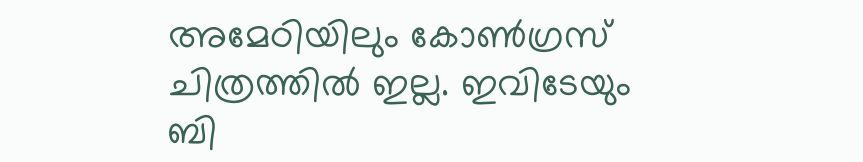അമേഠിയിലും കോൺഗ്രസ് ചിത്രത്തിൽ ഇല്ല. ഇവിടേയും ബി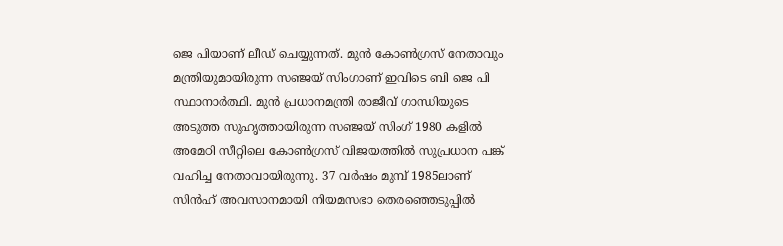ജെ പിയാണ് ലീഡ് ചെയ്യുന്നത്. മുൻ കോൺഗ്രസ് നേതാവും മന്ത്രിയുമായിരുന്ന സഞ്ജയ് സിംഗാണ് ഇവിടെ ബി ജെ പി സ്ഥാനാർത്ഥി. മുൻ പ്രധാനമന്ത്രി രാജീവ് ഗാന്ധിയുടെ അടുത്ത സുഹൃത്തായിരുന്ന സഞ്ജയ് സിംഗ് 1980 കളിൽ അമേഠി സീറ്റിലെ കോൺഗ്രസ് വിജയത്തിൽ സുപ്രധാന പങ്ക് വഹിച്ച നേതാവായിരുന്നു. 37 വർഷം മുമ്പ് 1985ലാണ് സിൻഹ് അവസാനമായി നിയമസഭാ തെരഞ്ഞെടുപ്പിൽ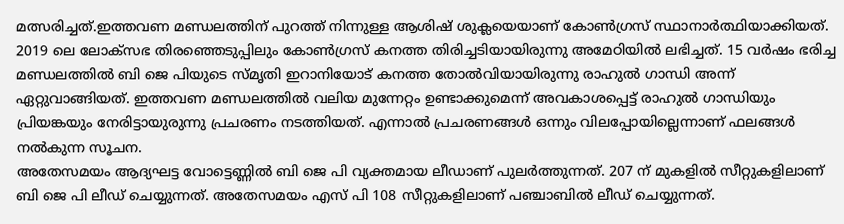മത്സരിച്ചത്.ഇത്തവണ മണ്ഡലത്തിന് പുറത്ത് നിന്നുള്ള ആശിഷ് ശുക്ലയെയാണ് കോൺഗ്രസ് സ്ഥാനാർത്ഥിയാക്കിയത്.
2019 ലെ ലോക്സഭ തിരഞ്ഞെടുപ്പിലും കോൺഗ്രസ് കനത്ത തിരിച്ചടിയായിരുന്നു അമേഠിയിൽ ലഭിച്ചത്. 15 വർഷം ഭരിച്ച മണ്ഡലത്തിൽ ബി ജെ പിയുടെ സ്മൃതി ഇറാനിയോട് കനത്ത തോൽവിയായിരുന്നു രാഹുൽ ഗാന്ധി അന്ന് ഏറ്റുവാങ്ങിയത്. ഇത്തവണ മണ്ഡലത്തിൽ വലിയ മുന്നേറ്റം ഉണ്ടാക്കുമെന്ന് അവകാശപ്പെട്ട് രാഹുൽ ഗാന്ധിയും പ്രിയങ്കയും നേരിട്ടായുരുന്നു പ്രചരണം നടത്തിയത്. എന്നാൽ പ്രചരണങ്ങൾ ഒന്നും വിലപ്പോയില്ലെന്നാണ് ഫലങ്ങൾ നൽകുന്ന സൂചന.
അതേസമയം ആദ്യഘട്ട വോട്ടെണ്ണിൽ ബി ജെ പി വ്യക്തമായ ലീഡാണ് പുലർത്തുന്നത്. 207 ന് മുകളിൽ സീറ്റുകളിലാണ് ബി ജെ പി ലീഡ് ചെയ്യുന്നത്. അതേസമയം എസ് പി 108 സീറ്റുകളിലാണ് പഞ്ചാബിൽ ലീഡ് ചെയ്യുന്നത്.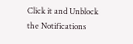Click it and Unblock the Notifications